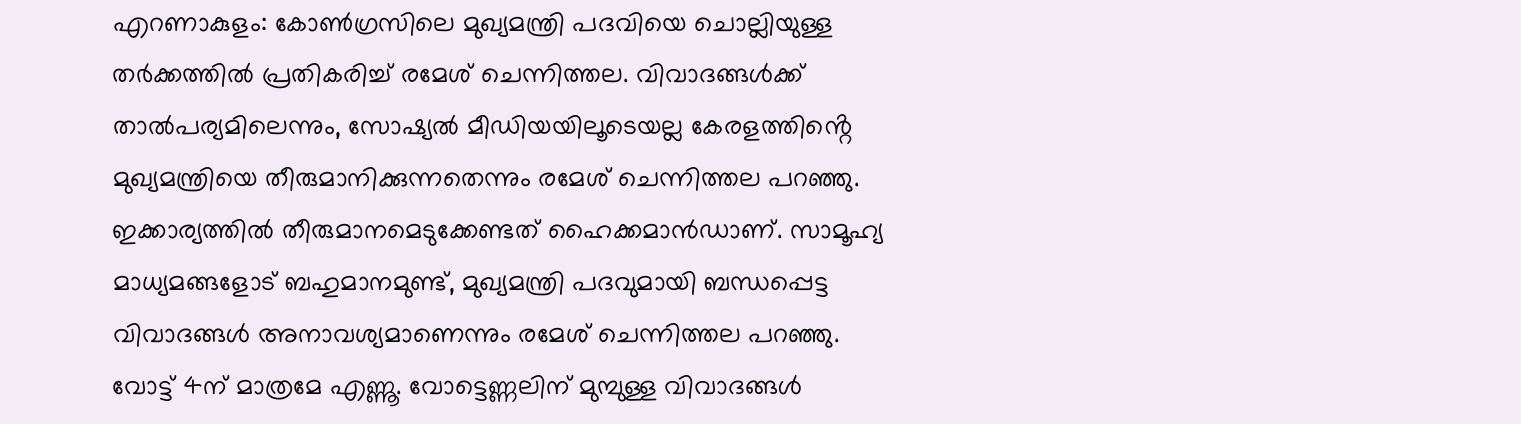എറണാകുളം: കോൺഗ്രസിലെ മുഖ്യമന്ത്രി പദവിയെ ചൊല്ലിയുള്ള തർക്കത്തിൽ പ്രതികരിച്ച് രമേശ് ചെന്നിത്തല. വിവാദങ്ങൾക്ക് താൽപര്യമിലെന്നും, സോഷ്യൽ മീഡിയയിലൂടെയല്ല കേരളത്തിൻ്റെ മുഖ്യമന്ത്രിയെ തീരുമാനിക്കുന്നതെന്നും രമേശ് ചെന്നിത്തല പറഞ്ഞു. ഇക്കാര്യത്തിൽ തീരുമാനമെടുക്കേണ്ടത് ഹൈക്കമാൻഡാണ്. സാമൂഹ്യ മാധ്യമങ്ങളോട് ബഹുമാനമുണ്ട്, മുഖ്യമന്ത്രി പദവുമായി ബന്ധപ്പെട്ട വിവാദങ്ങൾ അനാവശ്യമാണെന്നും രമേശ് ചെന്നിത്തല പറഞ്ഞു. വോട്ട് 4ന് മാത്രമേ എണ്ണൂ. വോട്ടെണ്ണലിന് മുമ്പുള്ള വിവാദങ്ങൾ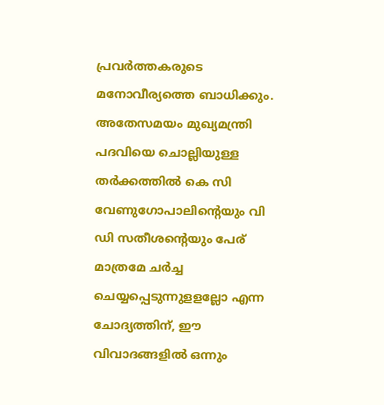പ്രവർത്തകരുടെ മനോവീര്യത്തെ ബാധിക്കും. അതേസമയം മുഖ്യമന്ത്രി പദവിയെ ചൊല്ലിയുള്ള തർക്കത്തിൽ കെ സി വേണുഗോപാലിന്റെയും വി ഡി സതീശന്റെയും പേര് മാത്രമേ ചർച്ച ചെയ്യപ്പെടുന്നുളളല്ലോ എന്ന ചോദ്യത്തിന്, ഈ വിവാദങ്ങളിൽ ഒന്നും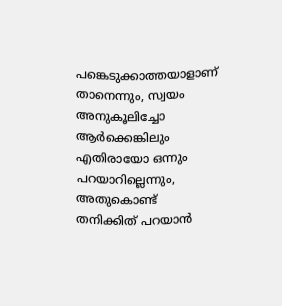പങ്കെടുക്കാത്തയാളാണ് താനെന്നും, സ്വയം അനുകൂലിച്ചോ ആർക്കെങ്കിലും എതിരായോ ഒന്നും പറയാറില്ലെന്നും, അതുകൊണ്ട് തനിക്കിത് പറയാൻ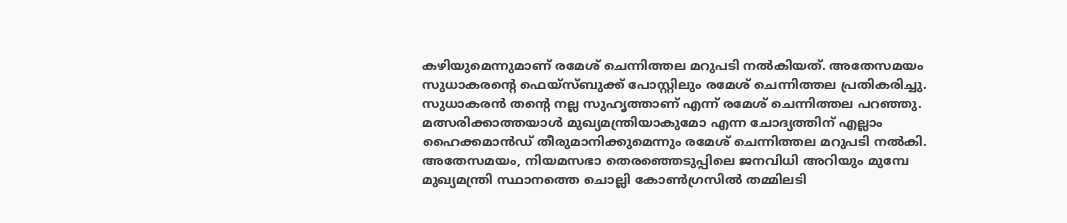കഴിയുമെന്നുമാണ് രമേശ് ചെന്നിത്തല മറുപടി നൽകിയത്. അതേസമയം സുധാകരൻ്റെ ഫെയ്സ്ബുക്ക് പോസ്റ്റിലും രമേശ് ചെന്നിത്തല പ്രതികരിച്ചു. സുധാകരൻ തന്റെ നല്ല സുഹൃത്താണ് എന്ന് രമേശ് ചെന്നിത്തല പറഞ്ഞു. മത്സരിക്കാത്തയാൾ മുഖ്യമന്ത്രിയാകുമോ എന്ന ചോദ്യത്തിന് എല്ലാം ഹൈക്കമാൻഡ് തീരുമാനിക്കുമെന്നും രമേശ് ചെന്നിത്തല മറുപടി നൽകി.
അതേസമയം, നിയമസഭാ തെരഞ്ഞെടുപ്പിലെ ജനവിധി അറിയും മുമ്പേ മുഖ്യമന്ത്രി സ്ഥാനത്തെ ചൊല്ലി കോൺഗ്രസിൽ തമ്മിലടി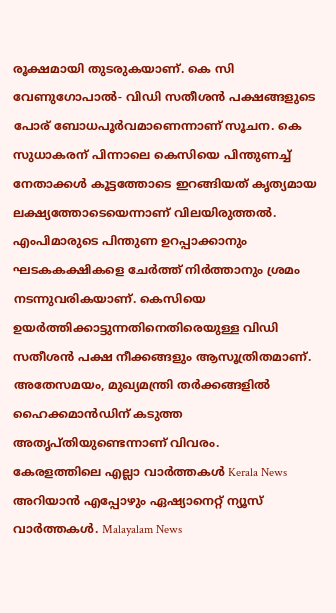രൂക്ഷമായി തുടരുകയാണ്. കെ സി വേണുഗോപാൽ- വിഡി സതീശൻ പക്ഷങ്ങളുടെ പോര് ബോധപൂർവമാണെന്നാണ് സൂചന. കെ സുധാകരന് പിന്നാലെ കെസിയെ പിന്തുണച്ച് നേതാക്കൾ കൂട്ടത്തോടെ ഇറങ്ങിയത് കൃത്യമായ ലക്ഷ്യത്തോടെയെന്നാണ് വിലയിരുത്തൽ. എംപിമാരുടെ പിന്തുണ ഉറപ്പാക്കാനും ഘടകകക്ഷികളെ ചേർത്ത് നിർത്താനും ശ്രമം നടന്നുവരികയാണ്. കെസിയെ ഉയർത്തിക്കാട്ടുന്നതിനെതിരെയുള്ള വിഡി സതീശൻ പക്ഷ നീക്കങ്ങളും ആസൂത്രിതമാണ്. അതേസമയം, മുഖ്യമന്ത്രി തർക്കങ്ങളിൽ ഹൈക്കമാൻഡിന് കടുത്ത അതൃപ്തിയുണ്ടെന്നാണ് വിവരം.
കേരളത്തിലെ എല്ലാ വാർത്തകൾ Kerala News അറിയാൻ എപ്പോഴും ഏഷ്യാനെറ്റ് ന്യൂസ് വാർത്തകൾ. Malayalam News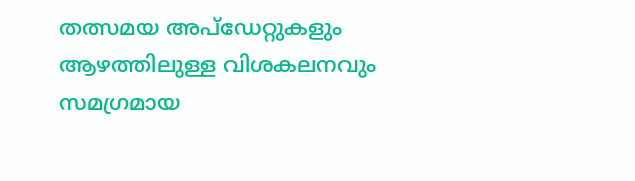തത്സമയ അപ്ഡേറ്റുകളും ആഴത്തിലുള്ള വിശകലനവും സമഗ്രമായ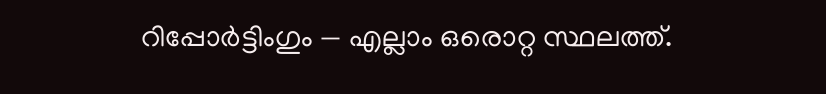റിപ്പോർട്ടിംഗും — എല്ലാം ഒരൊറ്റ സ്ഥലത്ത്.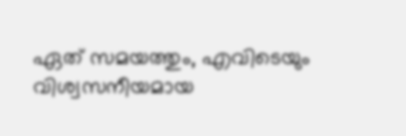ഏത് സമയത്തും, എവിടെയും വിശ്വസനീയമായ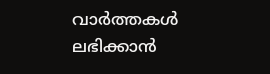വാർത്തകൾ ലഭിക്കാൻ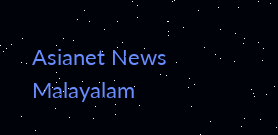Asianet News Malayalam